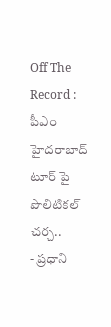Off The Record : పీఎం హైదరాబాద్ టూర్ పై పొలిటికల్ చర్చ..
- ప్రధాని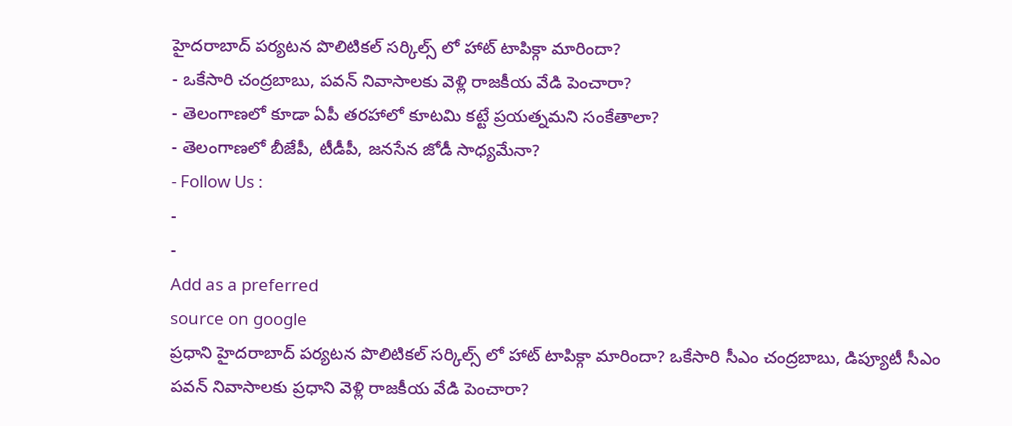హైదరాబాద్ పర్యటన పొలిటికల్ సర్కిల్స్ లో హాట్ టాపిక్గా మారిందా?
- ఒకేసారి చంద్రబాబు, పవన్ నివాసాలకు వెళ్లి రాజకీయ వేడి పెంచారా?
- తెలంగాణలో కూడా ఏపీ తరహాలో కూటమి కట్టే ప్రయత్నమని సంకేతాలా?
- తెలంగాణలో బీజేపీ, టీడీపీ, జనసేన జోడీ సాధ్యమేనా?
- Follow Us :
-
-
Add as a preferred
source on google
ప్రధాని హైదరాబాద్ పర్యటన పొలిటికల్ సర్కిల్స్ లో హాట్ టాపిక్గా మారిందా? ఒకేసారి సీఎం చంద్రబాబు, డిప్యూటీ సీఎం పవన్ నివాసాలకు ప్రధాని వెళ్లి రాజకీయ వేడి పెంచారా?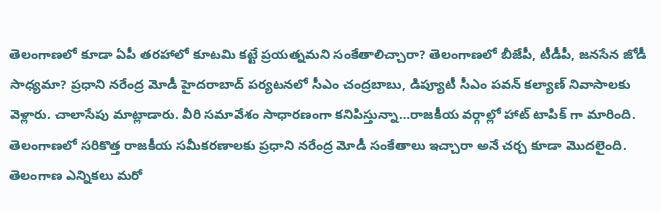తెలంగాణలో కూడా ఏపీ తరహాలో కూటమి కట్టే ప్రయత్నమని సంకేతాలిచ్చారా? తెలంగాణలో బీజేపీ, టీడీపీ, జనసేన జోడీ సాధ్యమా? ప్రధాని నరేంద్ర మోడీ హైదరాబాద్ పర్యటనలో సీఎం చంద్రబాబు, డిప్యూటీ సీఎం పవన్ కల్యాణ్ నివాసాలకు వెళ్లారు. చాలాసేపు మాట్లాడారు. వీరి సమావేశం సాధారణంగా కనిపిస్తున్నా…రాజకీయ వర్గాల్లో హాట్ టాపిక్ గా మారింది. తెలంగాణలో సరికొత్త రాజకీయ సమీకరణాలకు ప్రధాని నరేంద్ర మోడీ సంకేతాలు ఇచ్చారా అనే చర్చ కూడా మొదలైంది. తెలంగాణ ఎన్నికలు మరో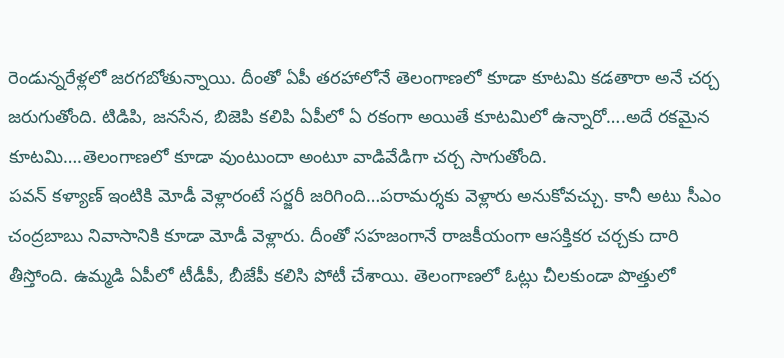రెండున్నరేళ్లలో జరగబోతున్నాయి. దీంతో ఏపీ తరహాలోనే తెలంగాణలో కూడా కూటమి కడతారా అనే చర్చ జరుగుతోంది. టిడిపి, జనసేన, బిజెపి కలిపి ఏపీలో ఏ రకంగా అయితే కూటమిలో ఉన్నారో….అదే రకమైన కూటమి….తెలంగాణలో కూడా వుంటుందా అంటూ వాడివేడిగా చర్చ సాగుతోంది.
పవన్ కళ్యాణ్ ఇంటికి మోడీ వెళ్లారంటే సర్జరీ జరిగింది…పరామర్శకు వెళ్లారు అనుకోవచ్చు. కానీ అటు సీఎం చంద్రబాబు నివాసానికి కూడా మోడీ వెళ్లారు. దీంతో సహజంగానే రాజకీయంగా ఆసక్తికర చర్చకు దారి తీస్తోంది. ఉమ్మడి ఏపీలో టీడీపీ, బీజేపీ కలిసి పోటీ చేశాయి. తెలంగాణలో ఓట్లు చీలకుండా పొత్తులో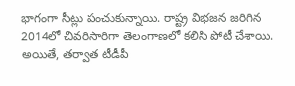భాగంగా సీట్లు పంచుకున్నాయి. రాష్ట్ర విభజన జరిగిన 2014లో చివరిసారిగా తెలంగాణలో కలిసి పోటీ చేశాయి. అయితే, తర్వాత టీడీపీ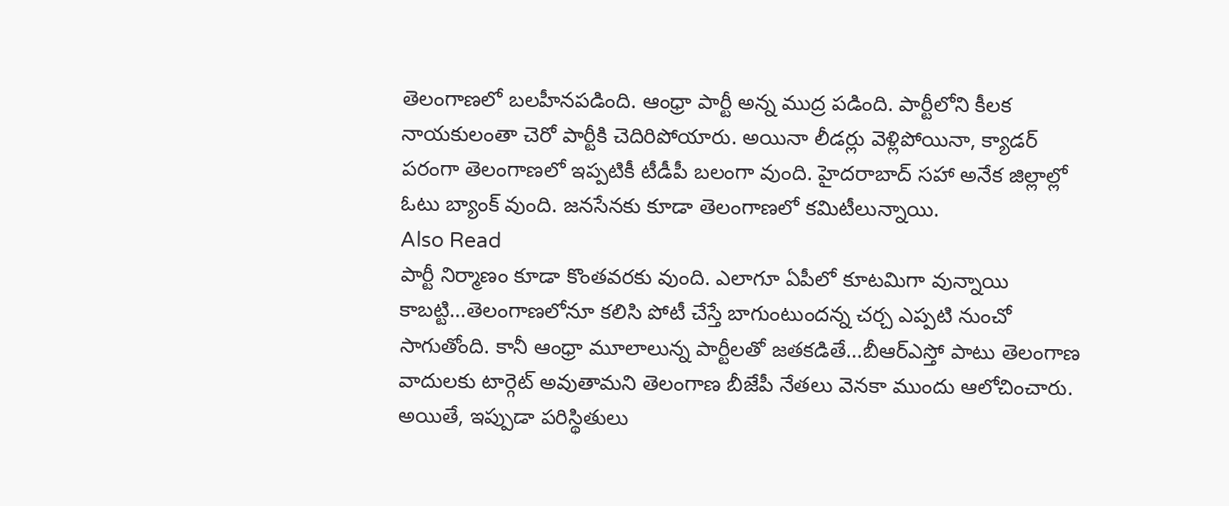తెలంగాణలో బలహీనపడింది. ఆంధ్రా పార్టీ అన్న ముద్ర పడింది. పార్టీలోని కీలక నాయకులంతా చెరో పార్టీకి చెదిరిపోయారు. అయినా లీడర్లు వెళ్లిపోయినా, క్యాడర్ పరంగా తెలంగాణలో ఇప్పటికీ టీడీపీ బలంగా వుంది. హైదరాబాద్ సహా అనేక జిల్లాల్లో ఓటు బ్యాంక్ వుంది. జనసేనకు కూడా తెలంగాణలో కమిటీలున్నాయి.
Also Read
పార్టీ నిర్మాణం కూడా కొంతవరకు వుంది. ఎలాగూ ఏపీలో కూటమిగా వున్నాయి కాబట్టి…తెలంగాణలోనూ కలిసి పోటీ చేస్తే బాగుంటుందన్న చర్చ ఎప్పటి నుంచో సాగుతోంది. కానీ ఆంధ్రా మూలాలున్న పార్టీలతో జతకడితే…బీఆర్ఎస్తో పాటు తెలంగాణ వాదులకు టార్గెట్ అవుతామని తెలంగాణ బీజేపీ నేతలు వెనకా ముందు ఆలోచించారు. అయితే, ఇప్పుడా పరిస్థితులు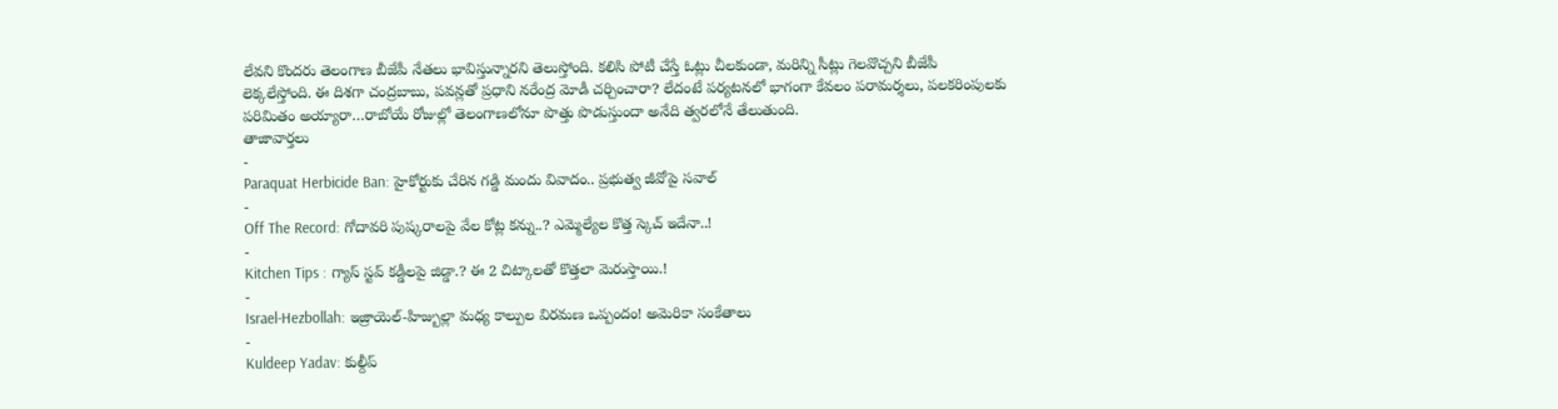లేవని కొందరు తెలంగాణ బీజేపీ నేతలు భావిస్తున్నారని తెలుస్తోంది. కలిసి పోటీ చేస్తే ఓట్లు చీలకుండా, మరిన్ని సీట్లు గెలవొచ్చని బీజేపీ లెక్కలేస్తోంది. ఈ దిశగా చంద్రబాబు, పవన్లతో ప్రధాని నరేంద్ర మోడీ చర్చించారా? లేదంటే పర్యటనలో భాగంగా కేవలం పరామర్శలు, పలకరింపులకు పరిమితం అయ్యారా…రాబోయే రోజుల్లో తెలంగాణలోనూ పొత్తు పొడుస్తుందా అనేది త్వరలోనే తేలుతుంది.
తాజావార్తలు
-
Paraquat Herbicide Ban: హైకోర్టుకు చేరిన గడ్డి మందు వివాదం.. ప్రభుత్వ జీవోపై సవాల్
-
Off The Record: గోదావరి పుష్కరాలపై వేల కోట్ల కన్ను..? ఎమ్మెల్యేల కొత్త స్కెచ్ ఇదేనా..!
-
Kitchen Tips : గ్యాస్ స్టవ్ కడ్డీలపై జిడ్డా.? ఈ 2 చిట్కాలతో కొత్తలా మెరుస్తాయి.!
-
Israel-Hezbollah: ఇజ్రాయెల్-హిజ్బుల్లా మధ్య కాల్పుల విరమణ ఒప్పందం! అమెరికా సంకేతాలు
-
Kuldeep Yadav: కుల్దీప్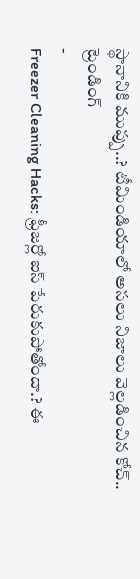స్థానానికి ముప్పు..? టీమిండియాలో అసలు నిజాలు వెల్లడించిన కోచ్..
ట్రెండింగ్
-
Freezer Cleaning Hacks: ఫ్రీజర్లో ఐస్ పేరుకుపోతోందా.? ఈ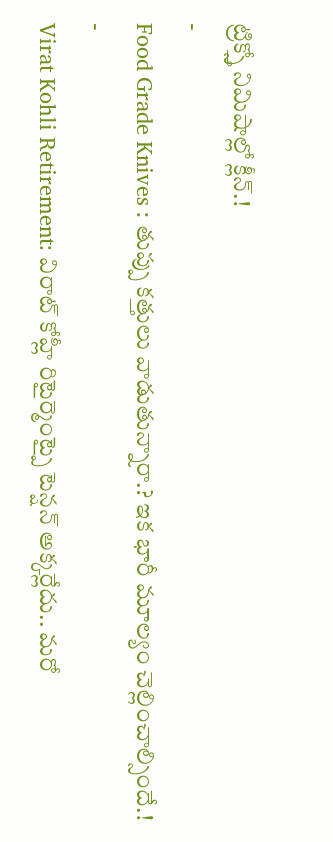ట్రిక్స్తో నిమిషాల్లో క్లీన్.!
-
Food Grade Knives : తుప్పు కత్తులు వాడుతున్నారా.? ఇక భారీ మూల్యం చెల్లించాల్సిందే.!
-
Virat Kohli Retirement: విరాట్ కోహ్లీ రిటైర్మెంట్పై టెన్షన్ అక్కర్లేదు.. మరో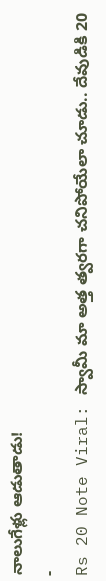నాలుగేళ్లు ఆడుతాడు!
-
Rs 20 Note Viral: స్వామీ మా అత్త త్వరగా చనిపోయేలా చూడు.. దేవుడికి 20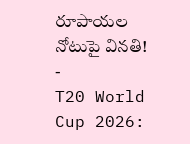రూపాయల నోటుపై వినతి!
-
T20 World Cup 2026: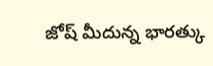జోష్ మీదున్న భారత్కు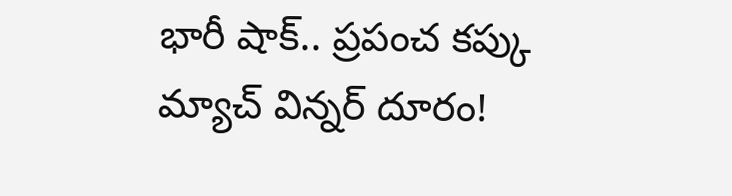భారీ షాక్.. ప్రపంచ కప్కు మ్యాచ్ విన్నర్ దూరం!